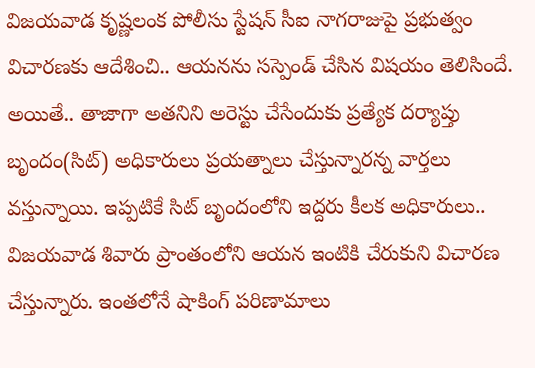విజయవాడ కృష్ణలంక పోలీసు స్టేషన్ సీఐ నాగరాజుపై ప్రభుత్వం విచారణకు ఆదేశించి.. ఆయనను సస్పెండ్ చేసిన విషయం తెలిసిందే. అయితే.. తాజాగా అతనిని అరెస్టు చేసేందుకు ప్రత్యేక దర్యాప్తు బృందం(సిట్) అధికారులు ప్రయత్నాలు చేస్తున్నారన్న వార్తలు వస్తున్నాయి. ఇప్పటికే సిట్ బృందంలోని ఇద్దరు కీలక అధికారులు.. విజయవాడ శివారు ప్రాంతంలోని ఆయన ఇంటికి చేరుకుని విచారణ చేస్తున్నారు. ఇంతలోనే షాకింగ్ పరిణామాలు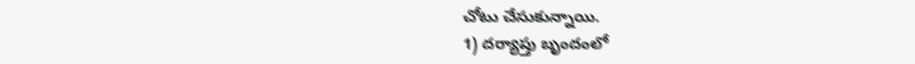చోటు చేసుకున్నాయి.
1) దర్యాప్తు బృందంలో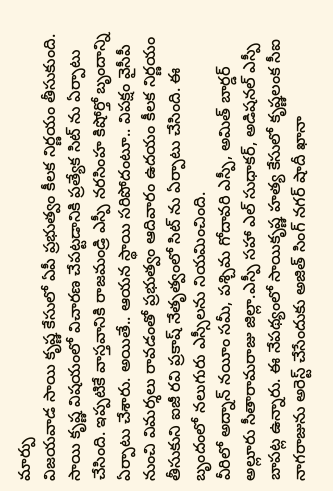మార్పు
విజయవాడ సాయి కృష్ణ కేసులో ఏపీ ప్రభుత్వం కీలక నిర్ణయం తీసుకుంది. సాయి కృష్ణ విషయంలో విచారణ చేపట్టడానికి ప్రత్యేక సిట్ ను ఏర్పాటు చేసింది. ఇప్పటికే వాస్తవానికి రాజమండ్రి ఎస్పీ నరసింహ కిషోర్తో బృందాన్ని ఏర్పాటు చేశారు. అయితే.. ఆయన స్థాయి సరిపోదంటూ.. విపక్షం వైసీపీ నుంచి విమర్శలు రావడంతో ప్రభుత్వం ఆదివారం ఉదయం కీలక నిర్ణయం తీసుకుని ఐజీ రవి ప్రకాష్ నేతృత్వంలో సిట్ ను ఏర్పాటు చేసింది. ఈ బృందంలో నలుగురు ఎస్సీలను నియమించింది.
వీరిలో అద్నాన్ నయీం సమీ, పశ్చిమ గోదావరి ఎస్పీ, అమిత్ బార్డర్ అల్లూరు సీతారామరాజు జిల్లా.ఎస్పీ సహా ఎల్ సుధాకర్, అడిషనల్ ఎస్పీ బాపట్ల ఉన్నారు. ఈ నేపథ్యంలో సాయికృష్ణ హత్య కేసులో కృష్ణలంక సీఐ నాగరాజును అరెస్ట్ చేసేందుకు అజిత్ సింగ్ నగర్ షాదీ ఖానా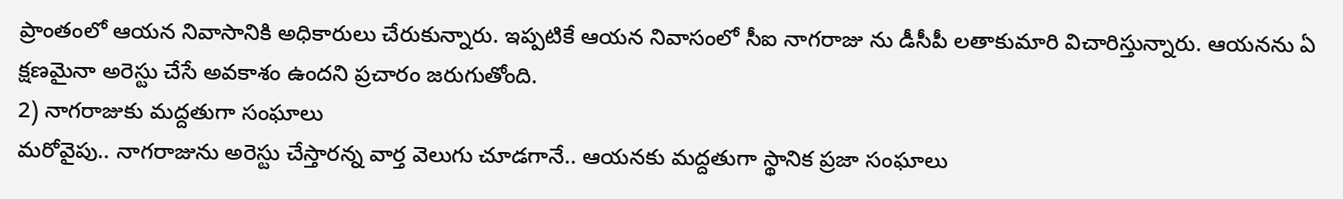ప్రాంతంలో ఆయన నివాసానికి అధికారులు చేరుకున్నారు. ఇప్పటికే ఆయన నివాసంలో సీఐ నాగరాజు ను డీసీపీ లతాకుమారి విచారిస్తున్నారు. ఆయనను ఏ క్షణమైనా అరెస్టు చేసే అవకాశం ఉందని ప్రచారం జరుగుతోంది.
2) నాగరాజుకు మద్దతుగా సంఘాలు
మరోవైపు.. నాగరాజును అరెస్టు చేస్తారన్న వార్త వెలుగు చూడగానే.. ఆయనకు మద్దతుగా స్థానిక ప్రజా సంఘాలు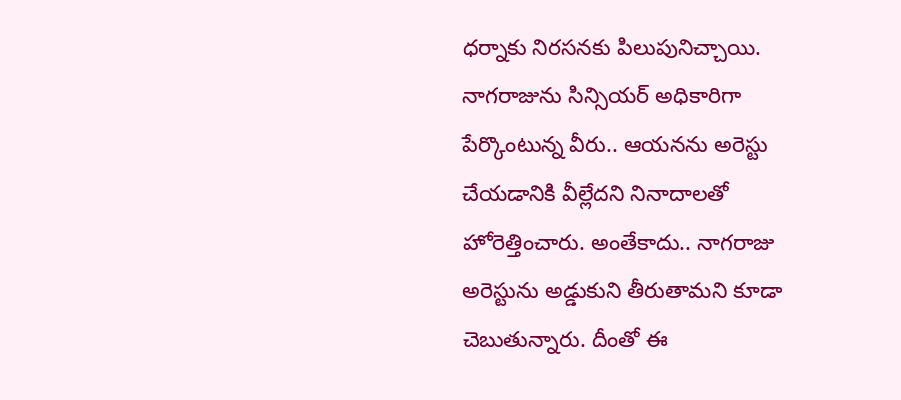ధర్నాకు నిరసనకు పిలుపునిచ్చాయి. నాగరాజును సిన్సియర్ అధికారిగా పేర్కొంటున్న వీరు.. ఆయనను అరెస్టు చేయడానికి వీల్లేదని నినాదాలతో హోరెత్తించారు. అంతేకాదు.. నాగరాజు అరెస్టును అడ్డుకుని తీరుతామని కూడా చెబుతున్నారు. దీంతో ఈ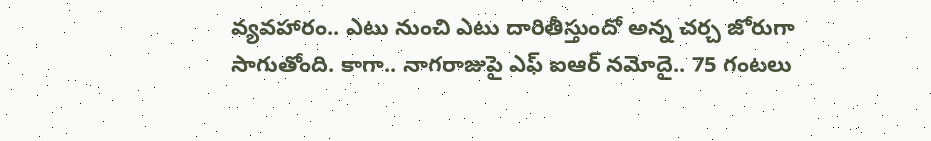వ్యవహారం.. ఎటు నుంచి ఎటు దారితీస్తుందో అన్న చర్చ జోరుగా సాగుతోంది. కాగా.. నాగరాజుపై ఎఫ్ ఐఆర్ నమోదై.. 75 గంటలు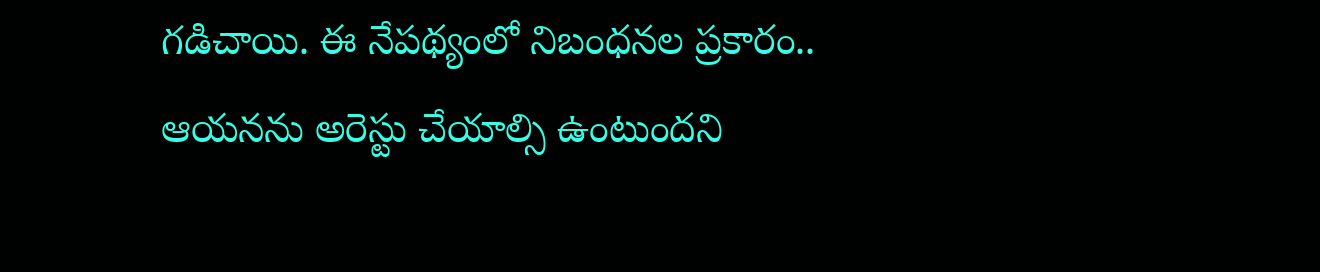గడిచాయి. ఈ నేపథ్యంలో నిబంధనల ప్రకారం.. ఆయనను అరెస్టు చేయాల్సి ఉంటుందని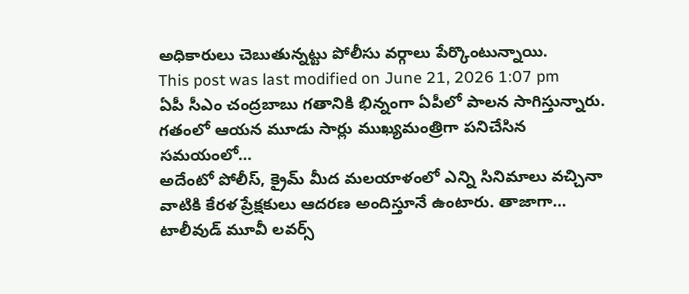అధికారులు చెబుతున్నట్టు పోలీసు వర్గాలు పేర్కొంటున్నాయి.
This post was last modified on June 21, 2026 1:07 pm
ఏపీ సీఎం చంద్రబాబు గతానికి భిన్నంగా ఏపీలో పాలన సాగిస్తున్నారు. గతంలో ఆయన మూడు సార్లు ముఖ్యమంత్రిగా పనిచేసిన సమయంలో…
అదేంటో పోలీస్, క్రైమ్ మీద మలయాళంలో ఎన్ని సినిమాలు వచ్చినా వాటికి కేరళ ప్రేక్షకులు ఆదరణ అందిస్తూనే ఉంటారు. తాజాగా…
టాలీవుడ్ మూవీ లవర్స్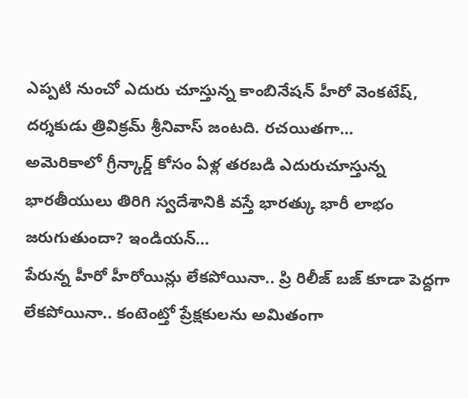ఎప్పటి నుంచో ఎదురు చూస్తున్న కాంబినేషన్ హీరో వెంకటేష్, దర్శకుడు త్రివిక్రమ్ శ్రీనివాస్ జంటది. రచయితగా…
అమెరికాలో గ్రీన్కార్డ్ కోసం ఏళ్ల తరబడి ఎదురుచూస్తున్న భారతీయులు తిరిగి స్వదేశానికి వస్తే భారత్కు భారీ లాభం జరుగుతుందా? ఇండియన్…
పేరున్న హీరో హీరోయిన్లు లేకపోయినా.. ప్రి రిలీజ్ బజ్ కూడా పెద్దగా లేకపోయినా.. కంటెంట్తో ప్రేక్షకులను అమితంగా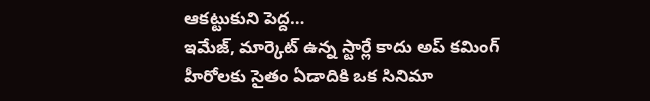ఆకట్టుకుని పెద్ద…
ఇమేజ్, మార్కెట్ ఉన్న స్టార్లే కాదు అప్ కమింగ్ హీరోలకు సైతం ఏడాదికి ఒక సినిమా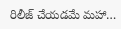రిలీజ్ చేయడమే మహా…